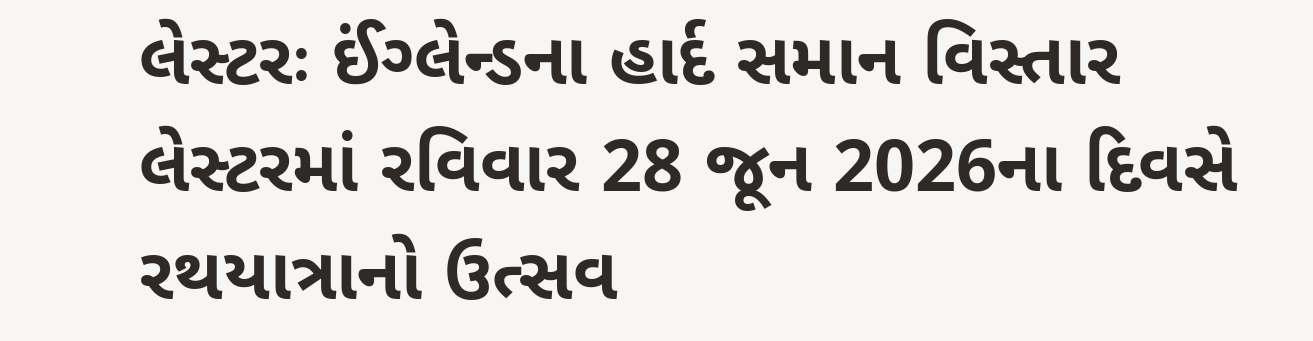લેસ્ટરઃ ઈંગ્લેન્ડના હાર્દ સમાન વિસ્તાર લેસ્ટરમાં રવિવાર 28 જૂન 2026ના દિવસે રથયાત્રાનો ઉત્સવ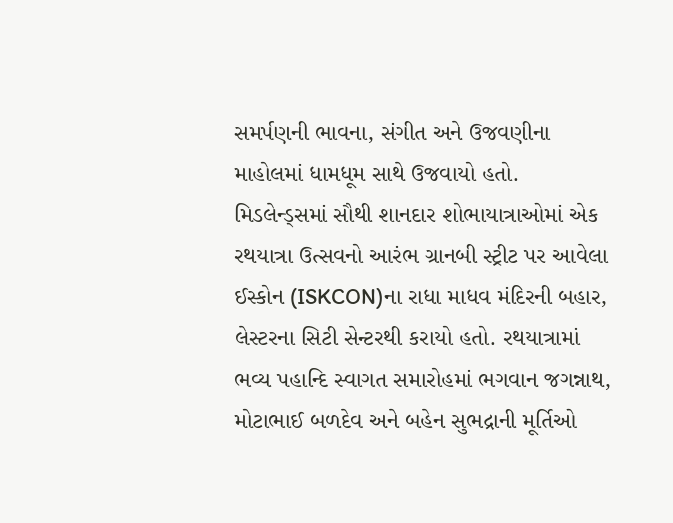સમર્પણની ભાવના, સંગીત અને ઉજવણીના માહોલમાં ધામધૂમ સાથે ઉજવાયો હતો. મિડલેન્ડ્સમાં સૌથી શાનદાર શોભાયાત્રાઓમાં એક રથયાત્રા ઉત્સવનો આરંભ ગ્રાનબી સ્ટ્રીટ પર આવેલા ઈસ્કોન (ISKCON)ના રાધા માધવ મંદિરની બહાર, લેસ્ટરના સિટી સેન્ટરથી કરાયો હતો. રથયાત્રામાં ભવ્ય પહાન્દિ સ્વાગત સમારોહમાં ભગવાન જગન્નાથ, મોટાભાઈ બળદેવ અને બહેન સુભદ્રાની મૂર્તિઓ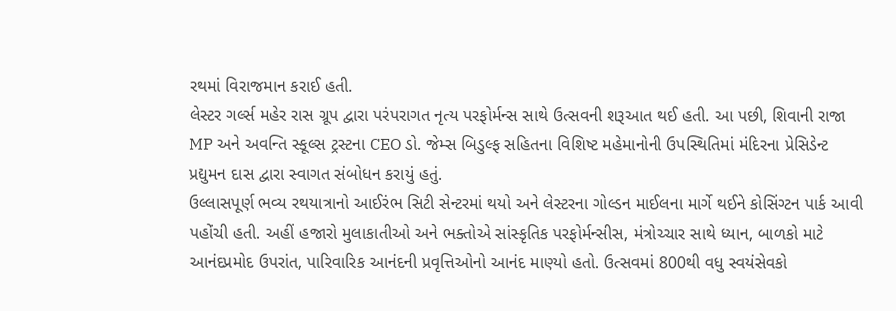રથમાં વિરાજમાન કરાઈ હતી.
લેસ્ટર ગર્લ્સ મહેર રાસ ગ્રૂપ દ્વારા પરંપરાગત નૃત્ય પરફોર્મન્સ સાથે ઉત્સવની શરૂઆત થઈ હતી. આ પછી, શિવાની રાજા MP અને અવન્તિ સ્કૂલ્સ ટ્રસ્ટના CEO ડો. જેમ્સ બિડુલ્ફ સહિતના વિશિષ્ટ મહેમાનોની ઉપસ્થિતિમાં મંદિરના પ્રેસિડેન્ટ પ્રદ્યુમન દાસ દ્વારા સ્વાગત સંબોધન કરાયું હતું.
ઉલ્લાસપૂર્ણ ભવ્ય રથયાત્રાનો આઈરંભ સિટી સેન્ટરમાં થયો અને લેસ્ટરના ગોલ્ડન માઈલના માર્ગે થઈને કોસિંગ્ટન પાર્ક આવી પહોંચી હતી. અહીં હજારો મુલાકાતીઓ અને ભક્તોએ સાંસ્કૃતિક પરફોર્મન્સીસ, મંત્રોચ્ચાર સાથે ધ્યાન, બાળકો માટે આનંદપ્રમોદ ઉપરાંત, પારિવારિક આનંદની પ્રવૃત્તિઓનો આનંદ માણ્યો હતો. ઉત્સવમાં 800થી વધુ સ્વયંસેવકો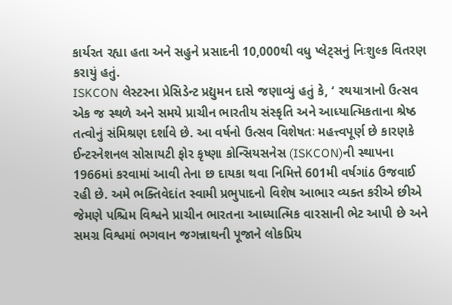કાર્યરત રહ્યા હતા અને સહુને પ્રસાદની 10,000થી વધુ પ્લેટ્સનું નિઃશુલ્ક વિતરણ કરાયું હતું.
ISKCON લેસ્ટરના પ્રેસિડેન્ટ પ્રદ્યુમન દાસે જણાવ્યું હતું કે, ‘ રથયાત્રાનો ઉત્સવ એક જ સ્થળે અને સમયે પ્રાચીન ભારતીય સંસ્કૃતિ અને આધ્યાત્મિકતાના શ્રેષ્ઠ તત્વોનું સંમિશ્રણ દર્શાવે છે. આ વર્ષનો ઉત્સવ વિશેષતઃ મહત્ત્વપૂર્ણ છે કારણકે ઈન્ટરનેશનલ સોસાયટી ફોર કૃષ્ણા કોન્સિયસનેસ (ISKCON)ની સ્થાપના 1966માં કરવામાં આવી તેના છ દાયકા થવા નિમિત્તે 601મી વર્ષગાંઠ ઉજવાઈ રહી છે. અમે ભક્તિવેદાંત સ્વામી પ્રભુપાદનો વિશેષ આભાર વ્યક્ત કરીએ છીએ જેમણે પશ્ચિમ વિશ્વને પ્રાચીન ભારતના આધ્યાત્મિક વારસાની ભેટ આપી છે અને સમગ્ર વિશ્વમાં ભગવાન જગન્નાથની પૂજાને લોકપ્રિય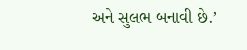અને સુલભ બનાવી છે.’